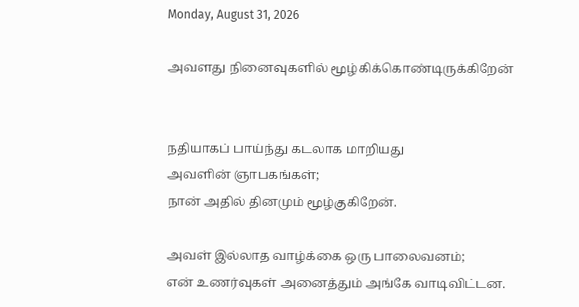Monday, August 31, 2026

அவளது நினைவுகளில் மூழ்கிக்கொண்டிருக்கிறேன்


நதியாகப் பாய்ந்து கடலாக மாறியது
அவளின் ஞாபகங்கள்;
நான் அதில் தினமும் மூழ்குகிறேன்.

அவள் இல்லாத வாழ்க்கை ஒரு பாலைவனம்;
என் உணர்வுகள் அனைத்தும் அங்கே வாடிவிட்டன.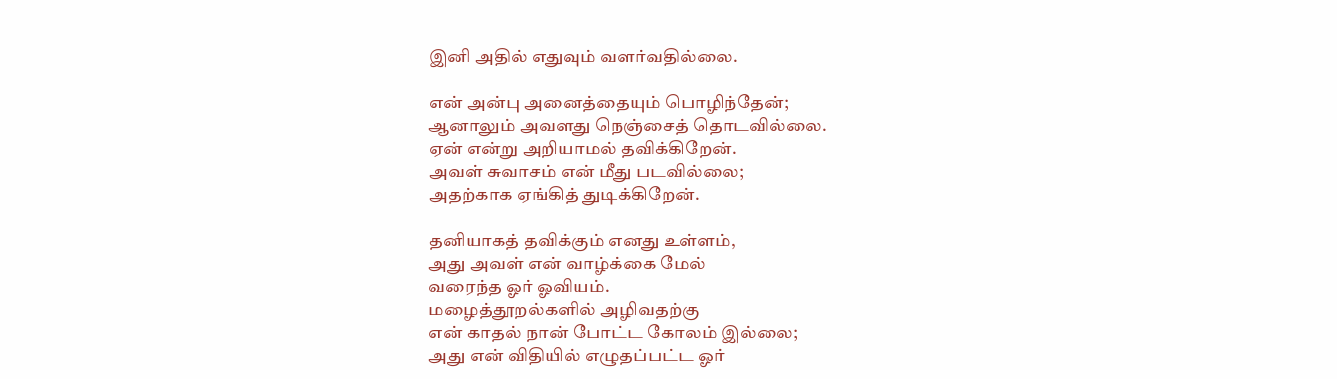இனி அதில் எதுவும் வளர்வதில்லை.

என் அன்பு அனைத்தையும் பொழிந்தேன்;
ஆனாலும் அவளது நெஞ்சைத் தொடவில்லை.
ஏன் என்று அறியாமல் தவிக்கிறேன்.
அவள் சுவாசம் என் மீது படவில்லை;
அதற்காக ஏங்கித் துடிக்கிறேன்.

தனியாகத் தவிக்கும் எனது உள்ளம்,
அது அவள் என் வாழ்க்கை மேல்
வரைந்த ஓர் ஓவியம்.
மழைத்தூறல்களில் அழிவதற்கு
என் காதல் நான் போட்ட கோலம் இல்லை;
அது என் விதியில் எழுதப்பட்ட ஓர்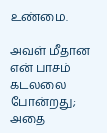உண்மை.

அவள் மீதான என் பாசம் கடலலை போன்றது;
அதை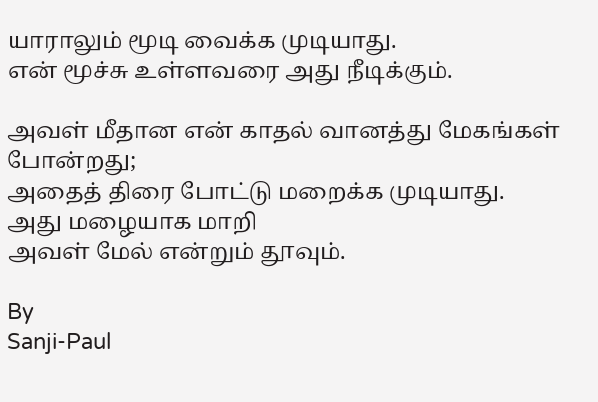யாராலும் மூடி வைக்க முடியாது.
என் மூச்சு உள்ளவரை அது நீடிக்கும்.

அவள் மீதான என் காதல் வானத்து மேகங்கள் போன்றது;
அதைத் திரை போட்டு மறைக்க முடியாது.
அது மழையாக மாறி
அவள் மேல் என்றும் தூவும்.

By
Sanji-Paul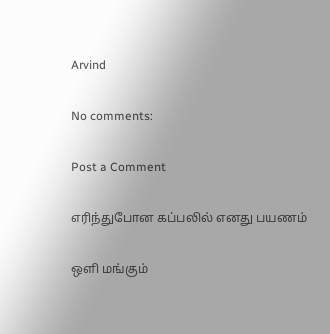Arvind

No comments:

Post a Comment

எரிந்துபோன கப்பலில் எனது பயணம்

ஒளி மங்கும்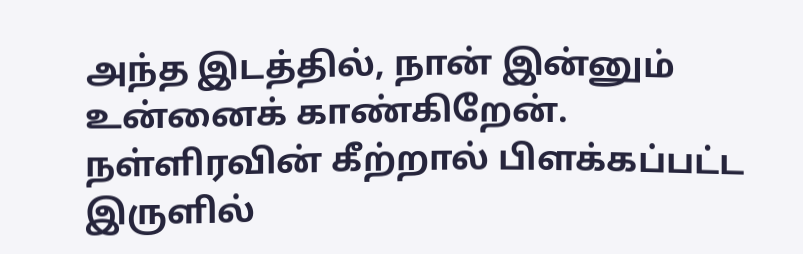அந்த இடத்தில், நான் இன்னும் உன்னைக் காண்கிறேன். நள்ளிரவின் கீற்றால் பிளக்கப்பட்ட இருளில்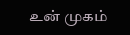உன் முகம்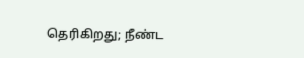தெரிகிறது; நீண்ட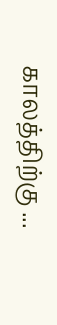காலத்திற்கு ...